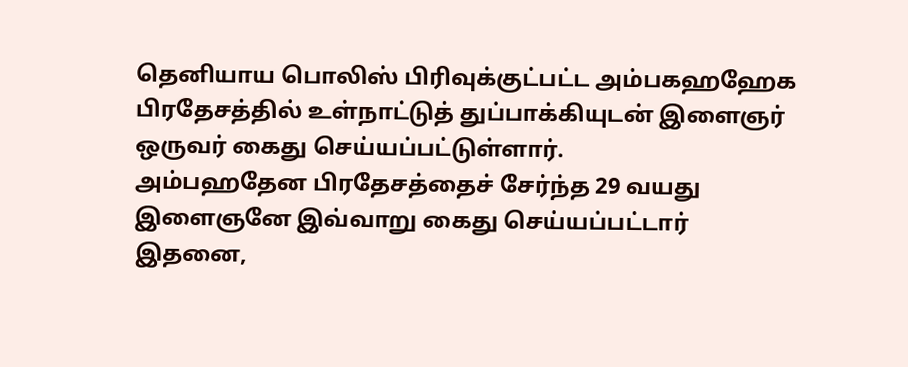தெனியாய பொலிஸ் பிரிவுக்குட்பட்ட அம்பகஹஹேக பிரதேசத்தில் உள்நாட்டுத் துப்பாக்கியுடன் இளைஞர் ஒருவர் கைது செய்யப்பட்டுள்ளார்.
அம்பஹதேன பிரதேசத்தைச் சேர்ந்த 29 வயது இளைஞனே இவ்வாறு கைது செய்யப்பட்டார்
இதனை,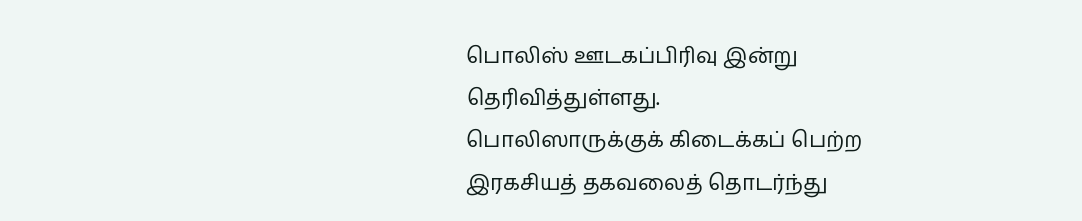பொலிஸ் ஊடகப்பிரிவு இன்று தெரிவித்துள்ளது.
பொலிஸாருக்குக் கிடைக்கப் பெற்ற இரகசியத் தகவலைத் தொடர்ந்து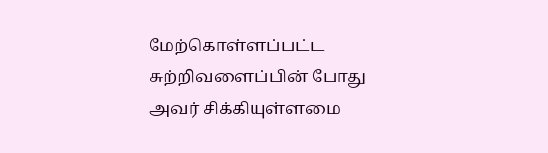மேற்கொள்ளப்பட்ட சுற்றிவளைப்பின் போது அவர் சிக்கியுள்ளமை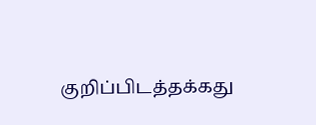குறிப்பிடத்தக்கது